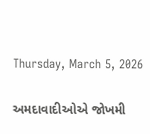Thursday, March 5, 2026

અમદાવાદીઓએ જોખમી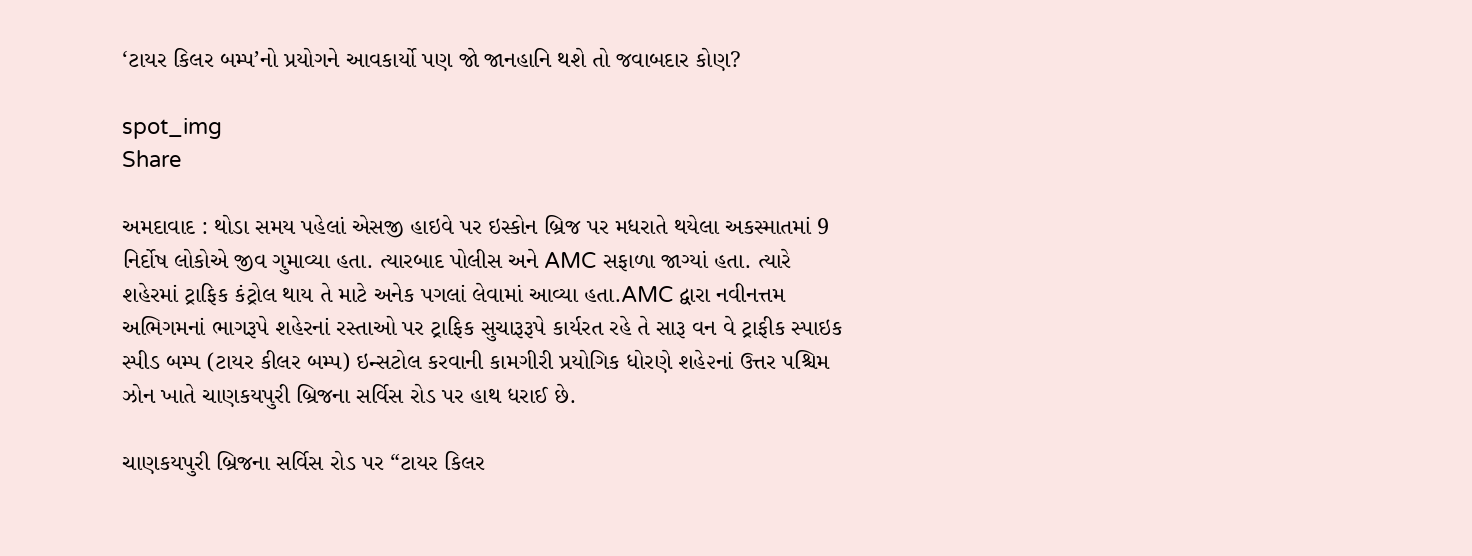‘ટાયર કિલર બમ્પ’નો પ્રયોગને આવકાર્યો પણ જો જાનહાનિ થશે તો જવાબદાર કોણ?

spot_img
Share

અમદાવાદ : થોડા સમય પહેલાં એસજી હાઇવે પર ઇસ્કોન બ્રિજ પર મધરાતે થયેલા અકસ્માતમાં 9 નિર્દોષ લોકોએ જીવ ગુમાવ્યા હતા. ત્યારબાદ પોલીસ અને AMC સફાળા જાગ્યાં હતા. ત્યારે શહેરમાં ટ્રાફિક કંટ્રોલ થાય તે માટે અનેક પગલાં લેવામાં આવ્યા હતા.AMC દ્વારા નવીનત્તમ અભિગમનાં ભાગરૂપે શહેરનાં રસ્તાઓ પર ટ્રાફિક સુચારૂરૂપે કાર્યરત રહે તે સારૂ વન વે ટ્રાફીક સ્પાઇક સ્પીડ બમ્પ (ટાયર કીલર બમ્પ) ઇન્સટોલ કરવાની કામગીરી પ્રયોગિક ધોરણે શહે૨નાં ઉત્તર પશ્ચિમ ઝોન ખાતે ચાણકયપુરી બ્રિજના સર્વિસ રોડ પર હાથ ધરાઈ છે.

ચાણકયપુરી બ્રિજના સર્વિસ રોડ પર “ટાયર કિલર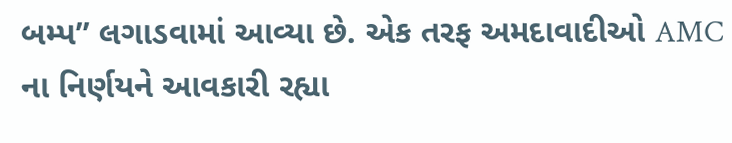બમ્પ” લગાડવામાં આવ્યા છે. એક તરફ અમદાવાદીઓ AMC ના નિર્ણયને આવકારી રહ્યા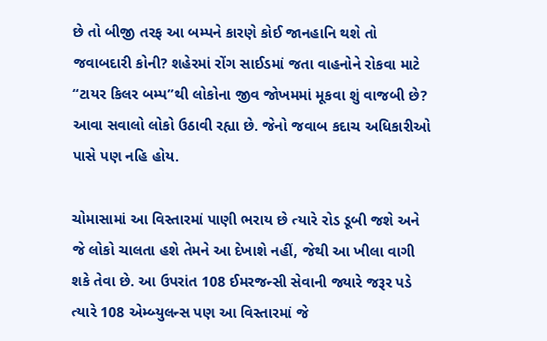છે તો બીજી તરફ આ બમ્પને કારણે કોઈ જાનહાનિ થશે તો જવાબદારી કોની? શહેરમાં રોંગ સાઈડમાં જતા વાહનોને રોકવા માટે “ટાયર કિલર બમ્પ”થી લોકોના જીવ જોખમમાં મૂકવા શું વાજબી છે? આવા સવાલો લોકો ઉઠાવી રહ્યા છે. જેનો જવાબ કદાચ અધિકારીઓ પાસે પણ નહિ હોય.

ચોમાસામાં આ વિસ્તારમાં પાણી ભરાય છે ત્યારે રોડ ડૂબી જશે અને જે લોકો ચાલતા હશે તેમને આ દેખાશે નહીં, જેથી આ ખીલા વાગી શકે તેવા છે. આ ઉપરાંત 108 ઈમરજન્સી સેવાની જ્યારે જરૂર પડે ત્યારે 108 એમ્બ્યુલન્સ પણ આ વિસ્તારમાં જે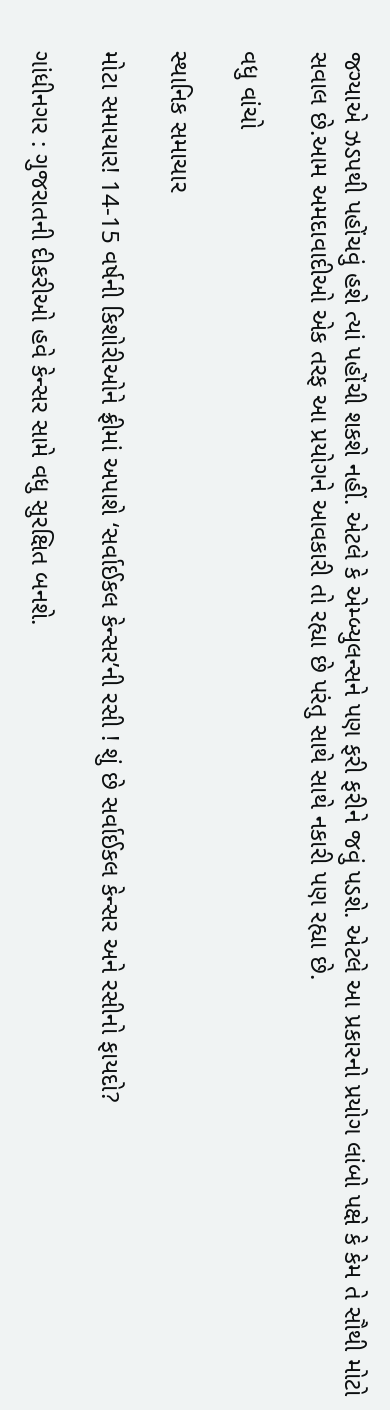જગ્યાએ ઝડપથી પહોંચવું હશે ત્યાં પહોંચી શકશે નહીં. એટલે કે એમ્બ્યુલન્સને પણ ફરી ફરીને જવું પડશે. એટલે આ પ્રકારનો પ્રયોગ લાંબો પક્ષે કે કેમ તે સૌથી મોટો સવાલ છે.આમ અમદાવાદીઓ એક તરફ આ પ્રયોગને આવકારી તો રહ્યા છે પરંતુ સાથે સાથે નકારી પણ રહ્યા છે.

વધુ વાંચો

સ્થાનિક સમાચાર

મોટા સમાચાર! 14-15 વર્ષની કિશોરીઓને ફ્રીમાં અપાશે ‘સર્વાઈકલ કેન્સર’ની રસી ! શું છે સર્વાઈકલ કેન્સર અને રસીનો ફાયદો?

ગાંધીનગર : ગુજરાતની દીકરીઓ હવે કેન્સર સામે વધુ સુરક્ષિત બનશે.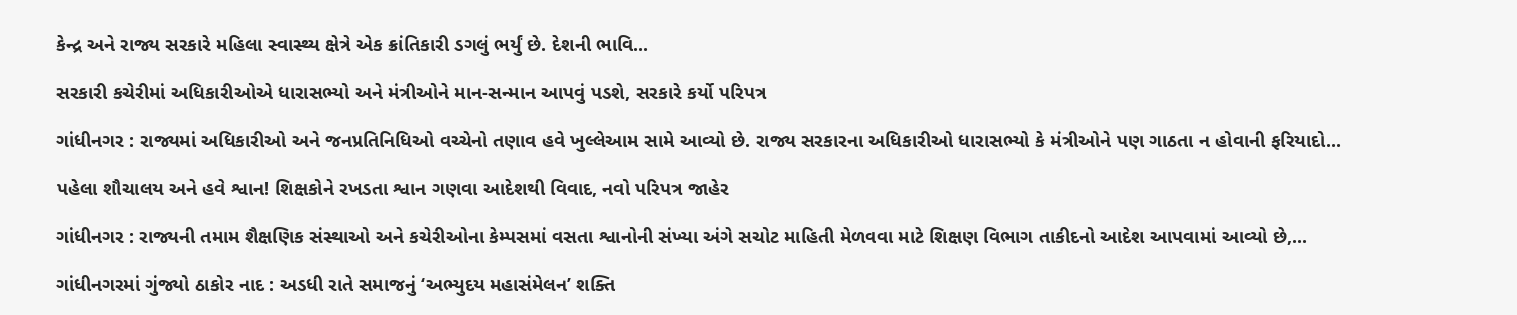કેન્દ્ર અને રાજ્ય સરકારે મહિલા સ્વાસ્થ્ય ક્ષેત્રે એક ક્રાંતિકારી ડગલું ભર્યું છે. દેશની ભાવિ...

સરકારી કચેરીમાં અધિકારીઓએ ધારાસભ્યો અને મંત્રીઓને માન-સન્માન આપવું પડશે, સરકારે કર્યો પરિપત્ર

ગાંધીનગર : રાજ્યમાં અધિકારીઓ અને જનપ્રતિનિધિઓ વચ્ચેનો તણાવ હવે ખુલ્લેઆમ સામે આવ્યો છે. રાજ્ય સરકારના અધિકારીઓ ધારાસભ્યો કે મંત્રીઓને પણ ગાઠતા ન હોવાની ફરિયાદો...

પહેલા શૌચાલય અને હવે શ્વાન! શિક્ષકોને રખડતા શ્વાન ગણવા આદેશથી વિવાદ, નવો પરિપત્ર જાહેર

ગાંધીનગર : રાજ્યની તમામ શૈક્ષણિક સંસ્થાઓ અને કચેરીઓના કેમ્પસમાં વસતા શ્વાનોની સંખ્યા અંગે સચોટ માહિતી મેળવવા માટે શિક્ષણ વિભાગ તાકીદનો આદેશ આપવામાં આવ્યો છે,...

ગાંધીનગરમાં ગુંજ્યો ઠાકોર નાદ : અડધી રાતે સમાજનું ‘અભ્યુદય મહાસંમેલન’ શક્તિ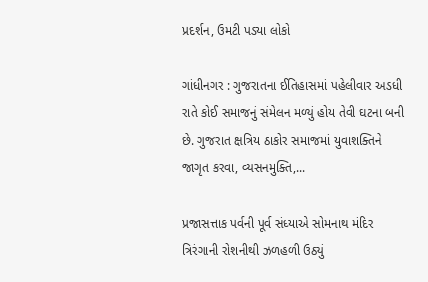પ્રદર્શન, ઉમટી પડ્યા લોકો

ગાંધીનગર : ગુજરાતના ઈતિહાસમાં પહેલીવાર અડધી રાતે કોઈ સમાજનું સંમેલન મળ્યું હોય તેવી ઘટના બની છે. ગુજરાત ક્ષત્રિય ઠાકોર સમાજમાં યુવાશક્તિને જાગૃત કરવા, વ્યસનમુક્તિ,...

પ્રજાસત્તાક પર્વની પૂર્વ સંધ્યાએ સોમનાથ મંદિર ત્રિરંગાની રોશનીથી ઝળહળી ઉઠ્યું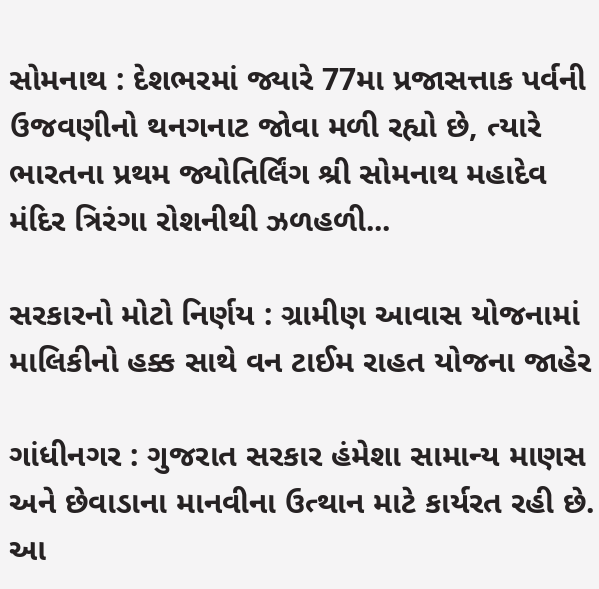સોમનાથ : દેશભરમાં જ્યારે 77મા પ્રજાસત્તાક પર્વની ઉજવણીનો થનગનાટ જોવા મળી રહ્યો છે, ત્યારે ભારતના પ્રથમ જ્યોતિર્લિંગ શ્રી સોમનાથ મહાદેવ મંદિર ત્રિરંગા રોશનીથી ઝળહળી...

સરકારનો મોટો નિર્ણય : ગ્રામીણ આવાસ યોજનામાં માલિકીનો હક્ક સાથે વન ટાઈમ રાહત યોજના જાહેર

ગાંધીનગર : ગુજરાત સરકાર હંમેશા સામાન્ય માણસ અને છેવાડાના માનવીના ઉત્થાન માટે કાર્યરત રહી છે. આ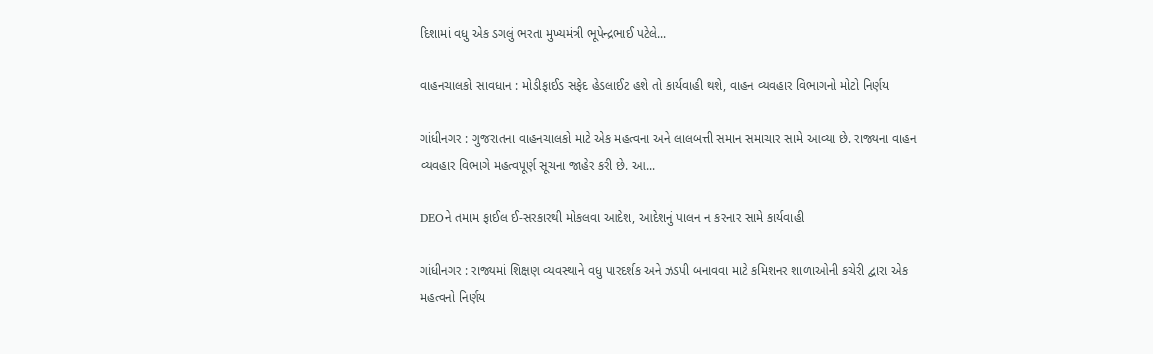દિશામાં વધુ એક ડગલું ભરતા મુખ્યમંત્રી ભૂપેન્દ્રભાઈ પટેલે...

વાહનચાલકો સાવધાન : મોડીફાઈડ સફેદ હેડલાઈટ હશે તો કાર્યવાહી થશે, વાહન વ્યવહાર વિભાગનો મોટો નિર્ણય

ગાંધીનગર : ગુજરાતના વાહનચાલકો માટે એક મહત્વના અને લાલબત્તી સમાન સમાચાર સામે આવ્યા છે. રાજ્યના વાહન વ્યવહાર વિભાગે મહત્વપૂર્ણ સૂચના જાહેર કરી છે. આ...

DEOને તમામ ફાઈલ ઈ-સરકારથી મોકલવા આદેશ, આદેશનું પાલન ન કરનાર સામે કાર્યવાહી

ગાંધીનગર : રાજ્યમાં શિક્ષણ વ્યવસ્થાને વધુ પારદર્શક અને ઝડપી બનાવવા માટે કમિશનર શાળાઓની કચેરી દ્વારા એક મહત્વનો નિર્ણય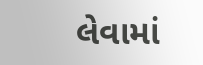લેવામાં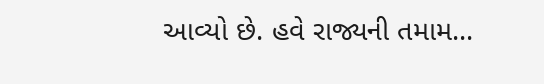આવ્યો છે. હવે રાજ્યની તમામ...